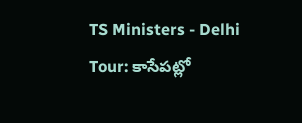TS Ministers - Delhi Tour: కాసేపట్లో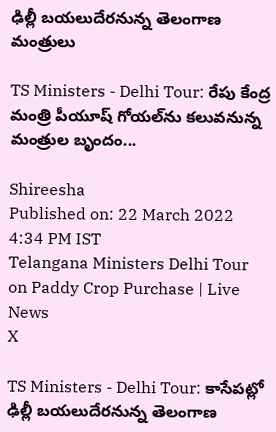ఢిల్లీ బయలుదేరనున్న తెలంగాణ మంత్రులు

TS Ministers - Delhi Tour: రేపు కేంద్ర మంత్రి పీయూష్ గోయల్‌ను కలువనున్న మంత్రుల బృందం...

Shireesha
Published on: 22 March 2022 4:34 PM IST
Telangana Ministers Delhi Tour on Paddy Crop Purchase | Live News
X

TS Ministers - Delhi Tour: కాసేపట్లో ఢిల్లీ బయలుదేరనున్న తెలంగాణ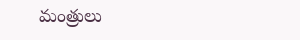మంత్రులు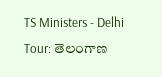TS Ministers - Delhi Tour: తెలంగాణ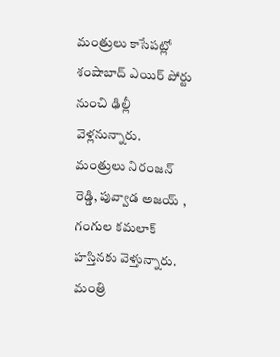మంత్రులు కాసేపట్లో శంషాబాద్ ఎయిర్ పోర్టు నుంచి ఢిల్లీ వెళ్లనున్నారు. మంత్రులు నిరంజన్ రెడ్డి, పువ్వాడ అజయ్ , గంగుల కమలాక్ హస్తినకు వెళ్తున్నారు. మంత్రి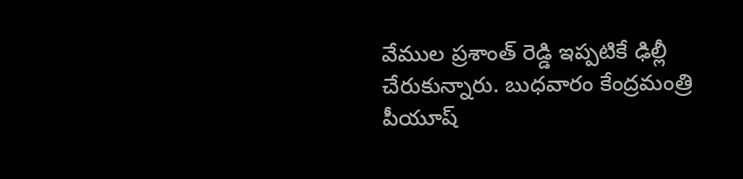వేముల ప్రశాంత్ రెడ్డి ఇప్పటికే ఢిల్లీ చేరుకున్నారు. బుధవారం కేంద్రమంత్రి పీయూష్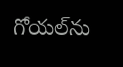గోయల్‌ను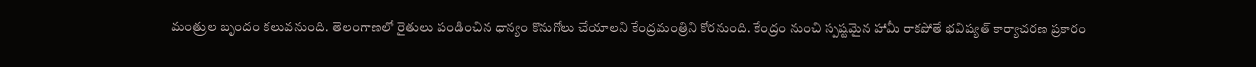మంత్రుల బృందం కలువనుంది. తెలంగాణలో రైతులు పండించిన ధాన్యం కొనుగోలు చేయాలని కేంద్రమంత్రిని కోరనుంది. కేంద్రం నుంచి స్పష్టమైన హామీ రాకపోతే భవిష్యత్ కార్యాచరణ ప్రకారం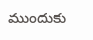ముందుకు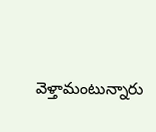వెళ్తామంటున్నారు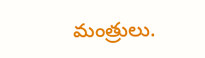మంత్రులు.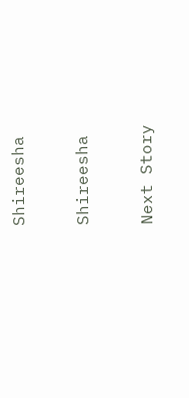Shireesha

Shireesha

Next Story